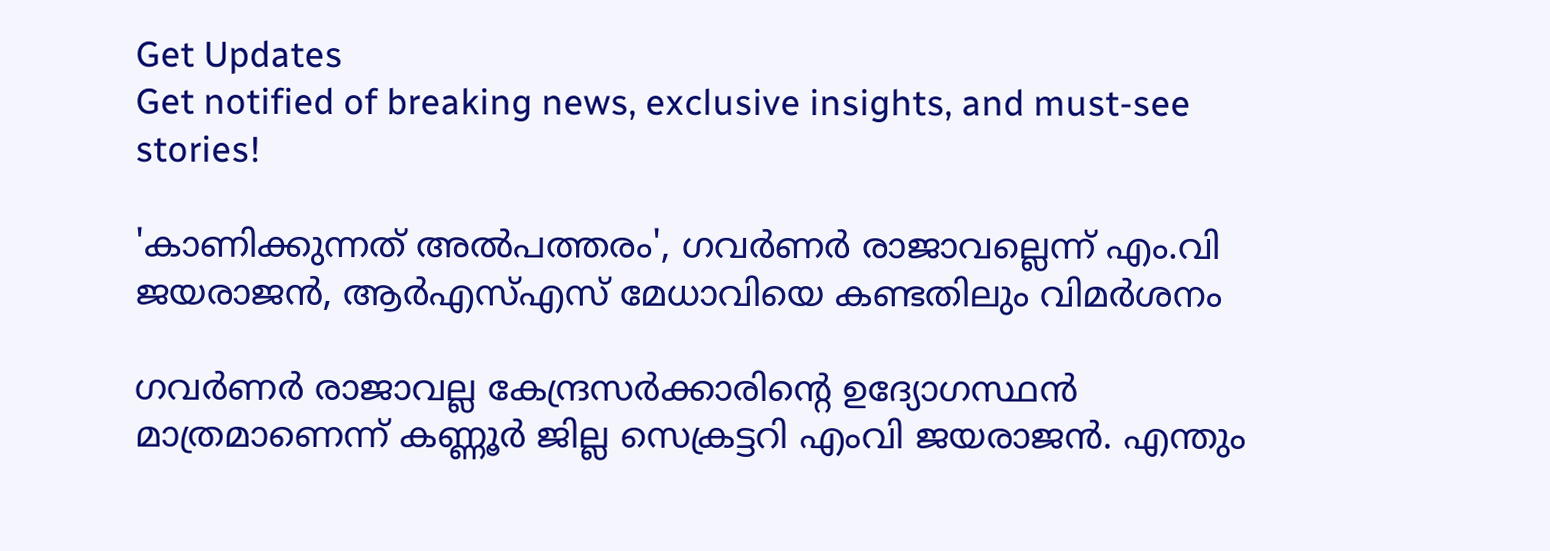Get Updates
Get notified of breaking news, exclusive insights, and must-see stories!

'കാണിക്കുന്നത് അൽപത്തരം', ഗവർണർ രാജാവല്ലെന്ന് എം.വി ജയരാജൻ, ആർഎസ്എസ് മേധാവിയെ കണ്ടതിലും വിമർശനം

ഗവർണർ രാജാവല്ല കേന്ദ്രസർക്കാരിന്റെ ഉദ്യോഗസ്ഥൻ മാത്രമാണെന്ന് കണ്ണൂർ ജില്ല സെക്രട്ടറി എംവി ജയരാജൻ. എന്തും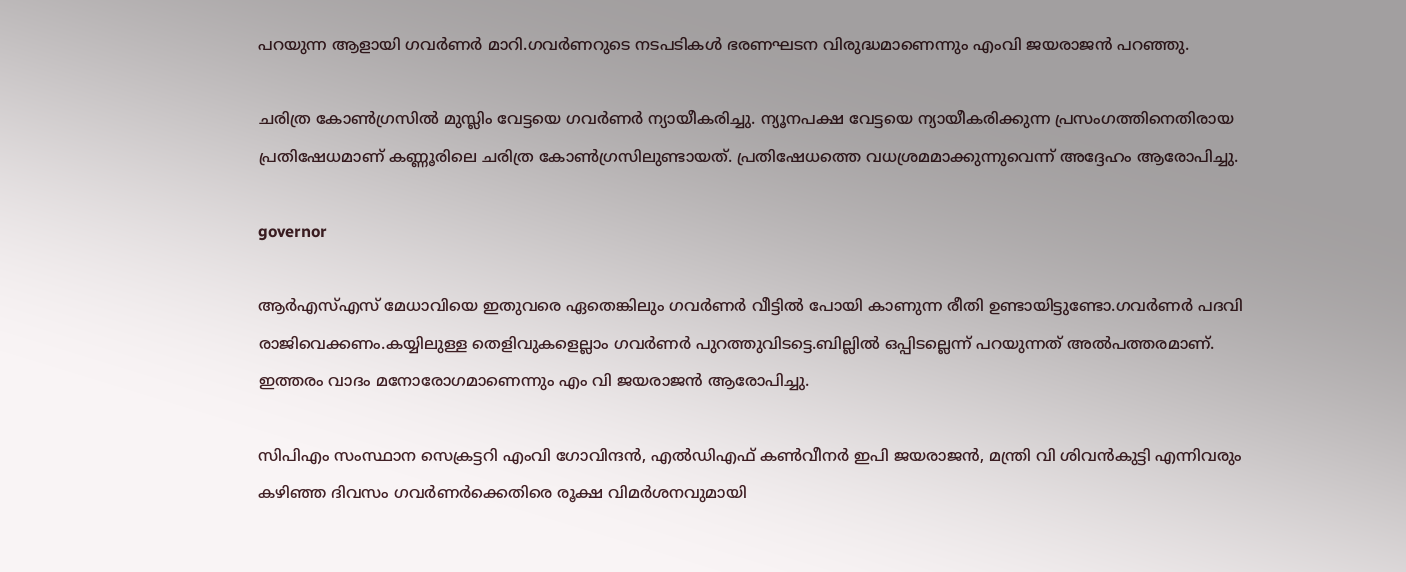പറയുന്ന ആളായി ഗവർണർ മാറി.ഗവർണറുടെ നടപടികൾ ഭരണഘടന വിരുദ്ധമാണെന്നും എംവി ജയരാജൻ പറഞ്ഞു.

ചരിത്ര കോൺഗ്രസിൽ മുസ്ലിം വേട്ടയെ ഗവർണർ ന്യായീകരിച്ചു. ന്യൂനപക്ഷ വേട്ടയെ ന്യായീകരിക്കുന്ന പ്രസംഗത്തിനെതിരായ പ്രതിഷേധമാണ് കണ്ണൂരിലെ ചരിത്ര കോൺഗ്രസിലുണ്ടായത്. പ്രതിഷേധത്തെ വധശ്രമമാക്കുന്നുവെന്ന് അദ്ദേഹം ആരോപിച്ചു.

governor

ആർഎസ്എസ് മേധാവിയെ ഇതുവരെ ഏതെങ്കിലും ഗവർണർ വീട്ടിൽ പോയി കാണുന്ന രീതി ഉണ്ടായിട്ടുണ്ടോ.ഗവർണർ പദവി രാജിവെക്കണം.കയ്യിലുള്ള തെളിവുകളെല്ലാം ഗവർണർ പുറത്തുവിടട്ടെ.ബില്ലിൽ ഒപ്പിടല്ലെന്ന് പറയുന്നത് അൽപത്തരമാണ്. ഇത്തരം വാദം മനോരോഗമാണെന്നും എം വി ജയരാജൻ ആരോപിച്ചു.

സിപിഎം സംസ്ഥാന സെക്രട്ടറി എംവി ഗോവിന്ദൻ, എൽഡിഎഫ് കൺവീനർ ഇപി ജയരാജൻ, മന്ത്രി വി ശിവൻകുട്ടി എന്നിവരും കഴിഞ്ഞ ദിവസം ഗവർണർക്കെതിരെ രൂക്ഷ വിമർശനവുമായി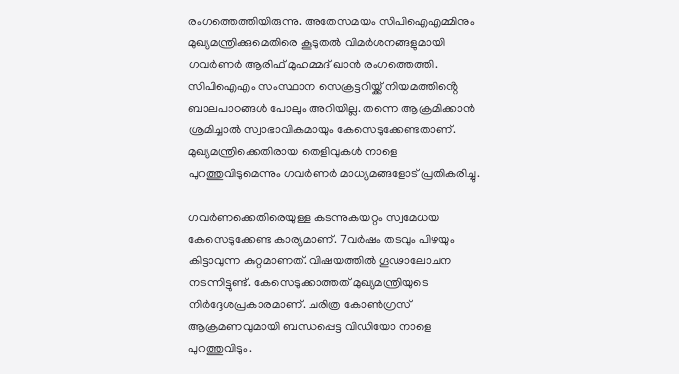രംഗത്തെത്തിയിരുന്നു. അതേസമയം സിപിഐഎമ്മിനും മുഖ്യമന്ത്രിക്കുമെതിരെ കൂടുതൽ വിമർശനങ്ങളുമായി ഗവർണർ ആരിഫ് മുഹമ്മദ് ഖാൻ രംഗത്തെത്തി. സിപിഐഎം സംസ്ഥാന സെക്രട്ടറിയ്ക്ക് നിയമത്തിൻ്റെ ബാലപാഠങ്ങൾ പോലും അറിയില്ല. തന്നെ ആക്രമിക്കാൻ ശ്രമിച്ചാൽ സ്വാഭാവികമായും കേസെടുക്കേണ്ടതാണ്. മുഖ്യമന്ത്രിക്കെതിരായ തെളിവുകൾ നാളെ പുറത്തുവിടുമെന്നും ഗവർണർ മാധ്യമങ്ങളോട് പ്രതികരിച്ചു.

ഗവർണക്കെതിരെയുള്ള കടന്നുകയറ്റം സ്വമേധയ കേസെടുക്കേണ്ട കാര്യമാണ്. 7വർഷം തടവും പിഴയും കിട്ടാവുന്ന കുറ്റമാണത്. വിഷയത്തിൽ ഗൂഢാലോചന നടന്നിട്ടുണ്ട്. കേസെടുക്കാത്തത് മുഖ്യമന്ത്രിയുടെ നിർദ്ദേശപ്രകാരമാണ്. ചരിത്ര കോൺഗ്രസ് ആക്രമണവുമായി ബന്ധപ്പെട്ട വിഡിയോ നാളെ പുറത്തുവിടും.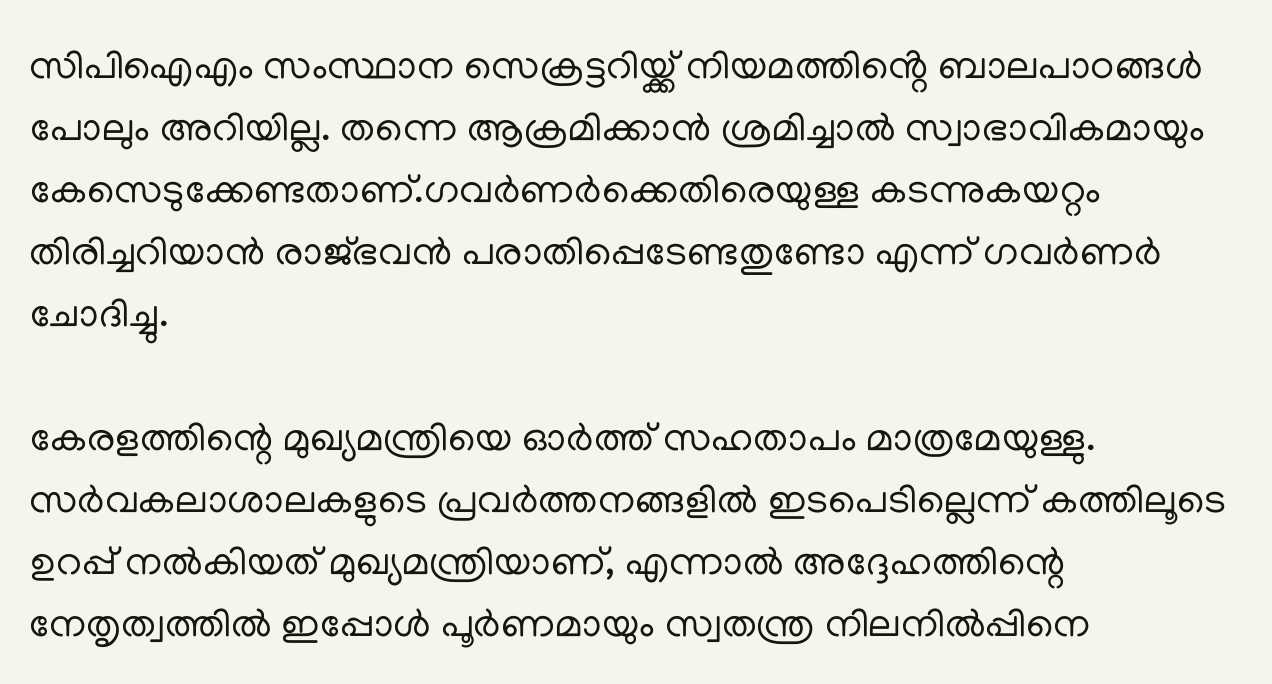സിപിഐഎം സംസ്ഥാന സെക്രട്ടറിയ്ക്ക് നിയമത്തിൻ്റെ ബാലപാഠങ്ങൾ പോലും അറിയില്ല. തന്നെ ആക്രമിക്കാൻ ശ്രമിച്ചാൽ സ്വാഭാവികമായും കേസെടുക്കേണ്ടതാണ്.ഗവർണർക്കെതിരെയുള്ള കടന്നുകയറ്റം തിരിച്ചറിയാൻ രാജ്ഭവൻ പരാതിപ്പെടേണ്ടതുണ്ടോ എന്ന് ഗവർണർ ചോദിച്ചു.

കേരളത്തിന്റെ മുഖ്യമന്ത്രിയെ ഓര്‍ത്ത് സഹതാപം മാത്രമേയുള്ളു. സര്‍വകലാശാലകളുടെ പ്രവര്‍ത്തനങ്ങളില്‍ ഇടപെടില്ലെന്ന് കത്തിലൂടെ ഉറപ്പ് നല്‍കിയത് മുഖ്യമന്ത്രിയാണ്, എന്നാല്‍ അദ്ദേഹത്തിന്റെ നേതൃത്വത്തില്‍ ഇപ്പോള്‍ പൂര്‍ണമായും സ്വതന്ത്ര നിലനില്‍പ്പിനെ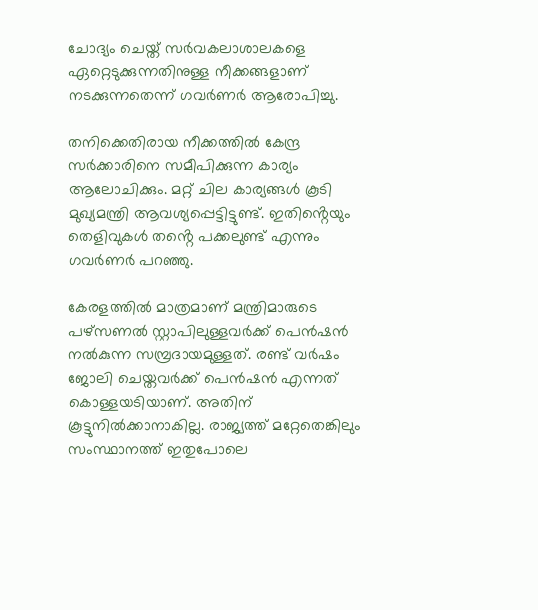ചോദ്യം ചെയ്ത് സര്‍വകലാശാലകളെ ഏറ്റെടുക്കുന്നതിനുള്ള നീക്കങ്ങളാണ് നടക്കുന്നതെന്ന് ഗവര്‍ണര്‍ ആരോപിച്ചു.

തനിക്കെതിരായ നീക്കത്തിൽ കേന്ദ്ര സർക്കാരിനെ സമീപിക്കുന്ന കാര്യം ആലോചിക്കും. മറ്റ് ചില കാര്യങ്ങൾ കൂടി മുഖ്യമന്ത്രി ആവശ്യപ്പെട്ടിട്ടുണ്ട്. ഇതിൻ്റെയും തെളിവുകൾ തൻ്റെ പക്കലുണ്ട് എന്നും ഗവർണർ പറഞ്ഞു.

കേരളത്തില്‍ മാത്രമാണ് മന്ത്രിമാരുടെ പഴ്‌സണല്‍ സ്റ്റാപിലുള്ളവര്‍ക്ക് പെന്‍ഷന്‍ നല്‍കുന്ന സമ്പ്രദായമുള്ളത്. രണ്ട് വര്‍ഷം ജോലി ചെയ്തവര്‍ക്ക് പെന്‍ഷന്‍ എന്നത് കൊള്ളയടിയാണ്. അതിന് കൂട്ടുനില്‍ക്കാനാകില്ല. രാജ്യത്ത് മറ്റേതെങ്കിലും സംസ്ഥാനത്ത് ഇതുപോലെ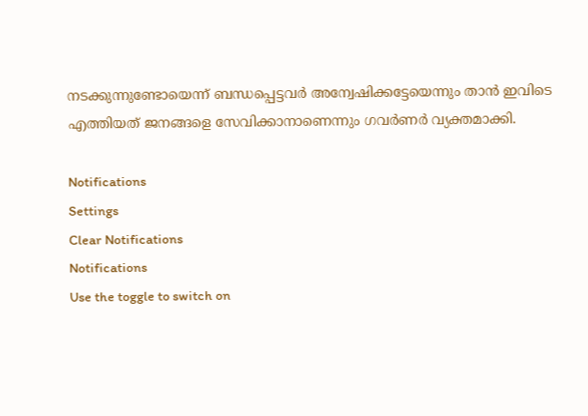നടക്കുന്നുണ്ടോയെന്ന് ബന്ധപ്പെട്ടവര്‍ അന്വേഷിക്കട്ടേയെന്നും താന്‍ ഇവിടെ എത്തിയത് ജനങ്ങളെ സേവിക്കാനാണെന്നും ഗവര്‍ണര്‍ വ്യക്തമാക്കി.

Notifications
Settings
Clear Notifications
Notifications
Use the toggle to switch on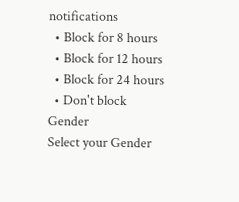notifications
  • Block for 8 hours
  • Block for 12 hours
  • Block for 24 hours
  • Don't block
Gender
Select your Gender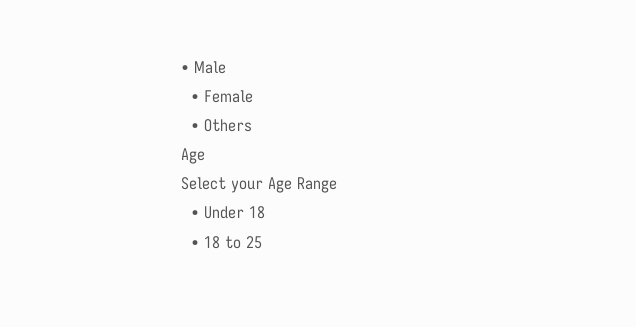• Male
  • Female
  • Others
Age
Select your Age Range
  • Under 18
  • 18 to 25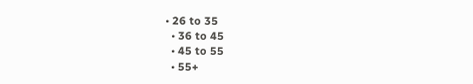• 26 to 35
  • 36 to 45
  • 45 to 55
  • 55+